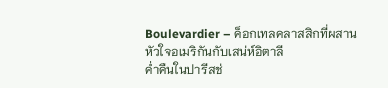Boulevardier – ค็อกเทลคลาสสิกที่ผสานหัวใจอเมริกันกับเสน่ห์อิตาลี
ค่ำคืนในปารีสช่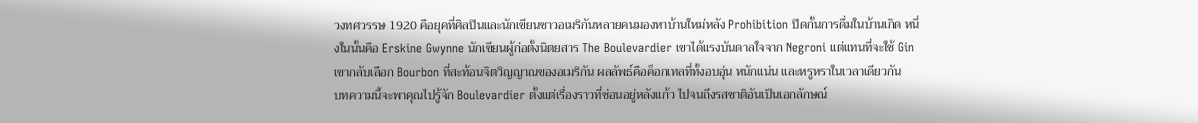วงทศวรรษ 1920 คือยุคที่ศิลปินและนักเขียนชาวอเมริกันหลายคนมองหาบ้านใหม่หลัง Prohibition ปิดกั้นการดื่มในบ้านเกิด หนึ่งในนั้นคือ Erskine Gwynne นักเขียนผู้ก่อตั้งนิตยสาร The Boulevardier เขาได้แรงบันดาลใจจาก Negroni แต่แทนที่จะใช้ Gin เขากลับเลือก Bourbon ที่สะท้อนจิตวิญญาณของอเมริกัน ผลลัพธ์คือค็อกเทลที่ทั้งอบอุ่น หนักแน่น และหรูหราในเวลาเดียวกัน
บทความนี้จะพาคุณไปรู้จัก Boulevardier ตั้งแต่เรื่องราวที่ซ่อนอยู่หลังแก้ว ไปจนถึงรสชาติอันเป็นเอกลักษณ์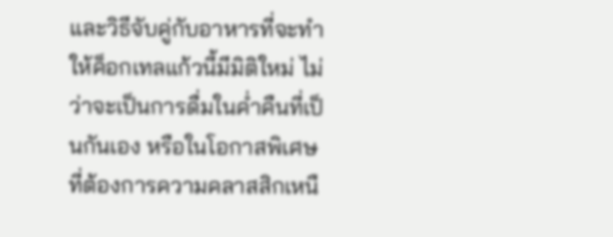และวิธีจับคู่กับอาหารที่จะทำให้ค็อกเทลแก้วนี้มีมิติใหม่ ไม่ว่าจะเป็นการดื่มในค่ำคืนที่เป็นกันเอง หรือในโอกาสพิเศษที่ต้องการความคลาสสิกเหนื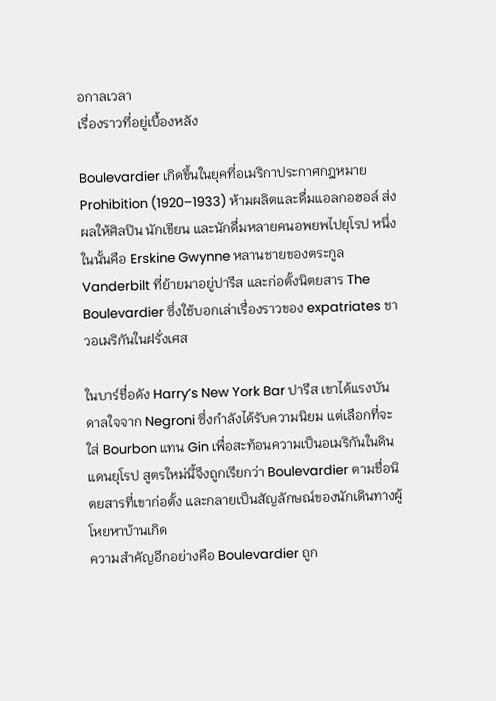อกาลเวลา
เรื่องราวที่อยู่เบื้องหลัง

Boulevardier เกิดขึ้นในยุคที่อเมริกาประกาศกฎหมาย Prohibition (1920–1933) ห้ามผลิตและดื่มแอลกอฮอล์ ส่งผลให้ศิลปิน นักเขียน และนักดื่มหลายคนอพยพไปยุโรป หนึ่งในนั้นคือ Erskine Gwynne หลานชายของตระกูล Vanderbilt ที่ย้ายมาอยู่ปารีส และก่อตั้งนิตยสาร The Boulevardier ซึ่งใช้บอกเล่าเรื่องราวของ expatriates ชาวอเมริกันในฝรั่งเศส

ในบาร์ชื่อดัง Harry’s New York Bar ปารีส เขาได้แรงบันดาลใจจาก Negroni ซึ่งกำลังได้รับความนิยม แต่เลือกที่จะใส่ Bourbon แทน Gin เพื่อสะท้อนความเป็นอเมริกันในดินแดนยุโรป สูตรใหม่นี้จึงถูกเรียกว่า Boulevardier ตามชื่อนิตยสารที่เขาก่อตั้ง และกลายเป็นสัญลักษณ์ของนักเดินทางผู้โหยหาบ้านเกิด
ความสำคัญอีกอย่างคือ Boulevardier ถูก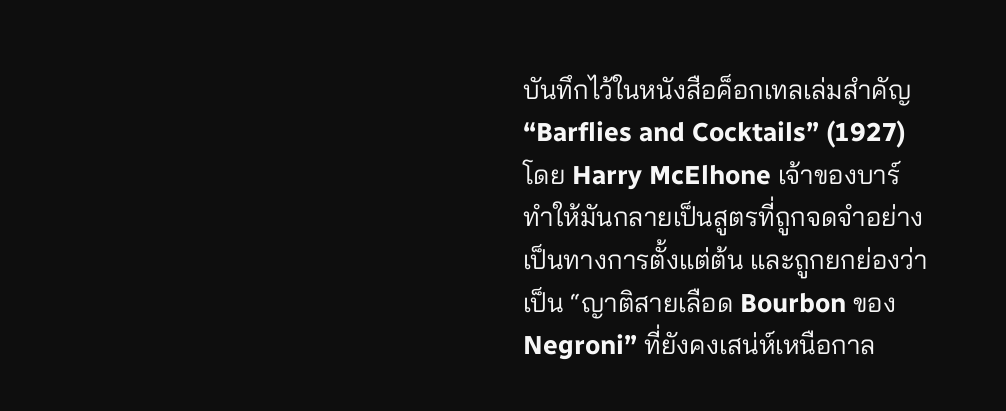บันทึกไว้ในหนังสือค็อกเทลเล่มสำคัญ “Barflies and Cocktails” (1927) โดย Harry McElhone เจ้าของบาร์ ทำให้มันกลายเป็นสูตรที่ถูกจดจำอย่างเป็นทางการตั้งแต่ต้น และถูกยกย่องว่าเป็น “ญาติสายเลือด Bourbon ของ Negroni” ที่ยังคงเสน่ห์เหนือกาล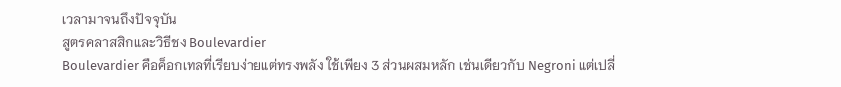เวลามาจนถึงปัจจุบัน
สูตรคลาสสิกและวิธีชง Boulevardier
Boulevardier คือค็อกเทลที่เรียบง่ายแต่ทรงพลัง ใช้เพียง 3 ส่วนผสมหลัก เช่นเดียวกับ Negroni แต่เปลี่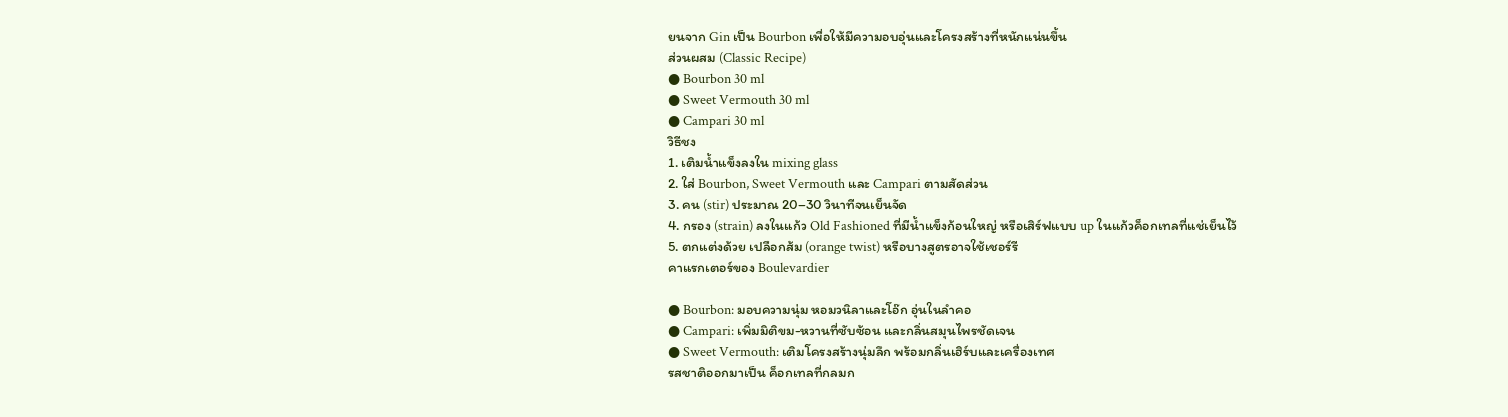ยนจาก Gin เป็น Bourbon เพื่อให้มีความอบอุ่นและโครงสร้างที่หนักแน่นขึ้น
ส่วนผสม (Classic Recipe)
● Bourbon 30 ml
● Sweet Vermouth 30 ml
● Campari 30 ml
วิธีชง
1. เติมน้ำแข็งลงใน mixing glass
2. ใส่ Bourbon, Sweet Vermouth และ Campari ตามสัดส่วน
3. คน (stir) ประมาณ 20–30 วินาทีจนเย็นจัด
4. กรอง (strain) ลงในแก้ว Old Fashioned ที่มีน้ำแข็งก้อนใหญ่ หรือเสิร์ฟแบบ up ในแก้วค็อกเทลที่แช่เย็นไว้
5. ตกแต่งด้วย เปลือกส้ม (orange twist) หรือบางสูตรอาจใช้เชอร์รี
คาแรกเตอร์ของ Boulevardier

● Bourbon: มอบความนุ่ม หอมวนิลาและโอ๊ก อุ่นในลำคอ
● Campari: เพิ่มมิติขม-หวานที่ซับซ้อน และกลิ่นสมุนไพรชัดเจน
● Sweet Vermouth: เติมโครงสร้างนุ่มลึก พร้อมกลิ่นเฮิร์บและเครื่องเทศ
รสชาติออกมาเป็น ค็อกเทลที่กลมก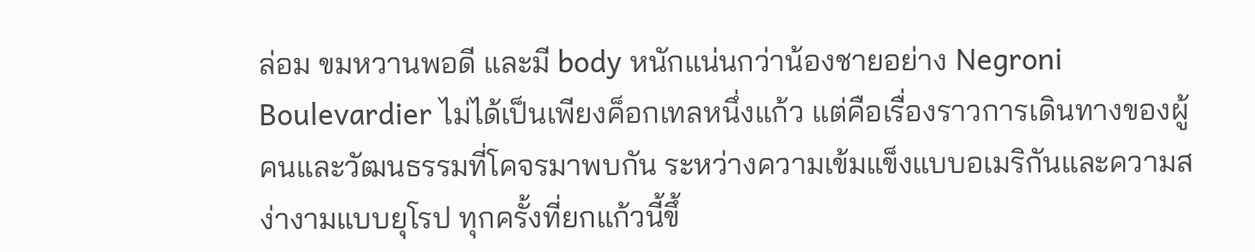ล่อม ขมหวานพอดี และมี body หนักแน่นกว่าน้องชายอย่าง Negroni
Boulevardier ไม่ได้เป็นเพียงค็อกเทลหนึ่งแก้ว แต่คือเรื่องราวการเดินทางของผู้คนและวัฒนธรรมที่โคจรมาพบกัน ระหว่างความเข้มแข็งแบบอเมริกันและความสง่างามแบบยุโรป ทุกครั้งที่ยกแก้วนี้ขึ้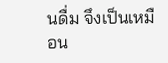นดื่ม จึงเป็นเหมือน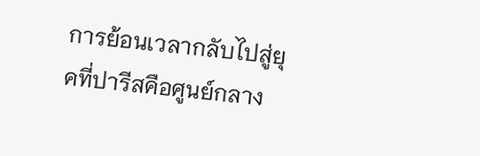การย้อนเวลากลับไปสู่ยุคที่ปารีสคือศูนย์กลาง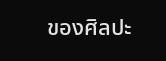ของศิลปะ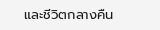และชีวิตกลางคืน